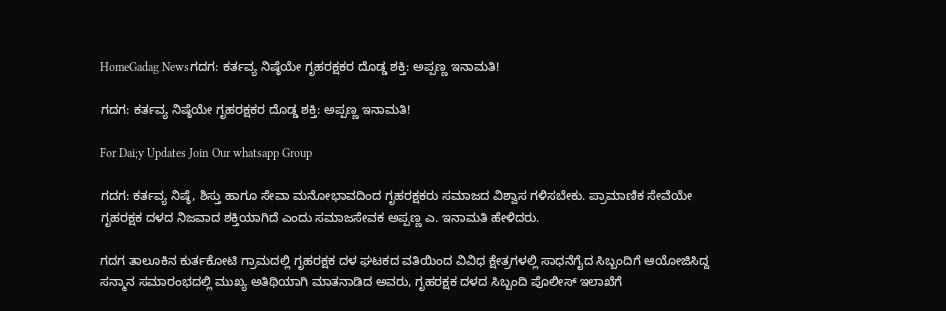HomeGadag Newsಗದಗ: ಕರ್ತವ್ಯ ನಿಷ್ಠೆಯೇ ಗೃಹರಕ್ಷಕರ ದೊಡ್ಡ ಶಕ್ತಿ: ಅಪ್ಪಣ್ಣ ಇನಾಮತಿ!

ಗದಗ: ಕರ್ತವ್ಯ ನಿಷ್ಠೆಯೇ ಗೃಹರಕ್ಷಕರ ದೊಡ್ಡ ಶಕ್ತಿ: ಅಪ್ಪಣ್ಣ ಇನಾಮತಿ!

For Dai;y Updates Join Our whatsapp Group

ಗದಗ: ಕರ್ತವ್ಯ ನಿಷ್ಠೆ, ಶಿಸ್ತು ಹಾಗೂ ಸೇವಾ ಮನೋಭಾವದಿಂದ ಗೃಹರಕ್ಷಕರು ಸಮಾಜದ ವಿಶ್ವಾಸ ಗಳಿಸಬೇಕು. ಪ್ರಾಮಾಣಿಕ ಸೇವೆಯೇ ಗೃಹರಕ್ಷಕ ದಳದ ನಿಜವಾದ ಶಕ್ತಿಯಾಗಿದೆ ಎಂದು ಸಮಾಜಸೇವಕ ಅಪ್ಪಣ್ಣ ಎ. ಇನಾಮತಿ ಹೇಳಿದರು.

ಗದಗ ತಾಲೂಕಿನ ಕುರ್ತಕೋಟಿ ಗ್ರಾಮದಲ್ಲಿ ಗೃಹರಕ್ಷಕ ದಳ ಘಟಕದ ವತಿಯಿಂದ ವಿವಿಧ ಕ್ಷೇತ್ರಗಳಲ್ಲಿ ಸಾಧನೆಗೈದ ಸಿಬ್ಬಂದಿಗೆ ಆಯೋಜಿಸಿದ್ದ ಸನ್ಮಾನ ಸಮಾರಂಭದಲ್ಲಿ ಮುಖ್ಯ ಅತಿಥಿಯಾಗಿ ಮಾತನಾಡಿದ ಅವರು, ಗೃಹರಕ್ಷಕ ದಳದ ಸಿಬ್ಬಂದಿ ಪೊಲೀಸ್ ಇಲಾಖೆಗೆ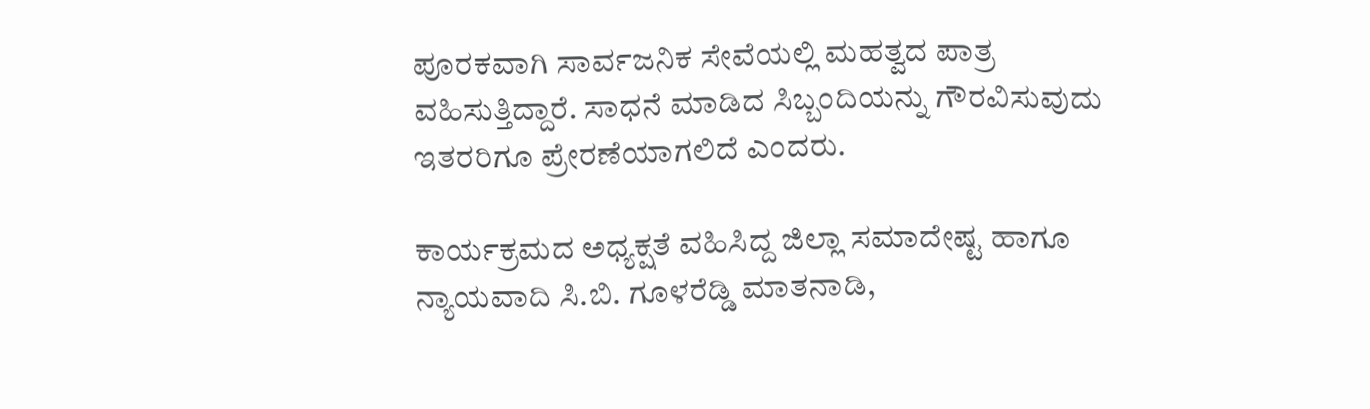ಪೂರಕವಾಗಿ ಸಾರ್ವಜನಿಕ ಸೇವೆಯಲ್ಲಿ ಮಹತ್ವದ ಪಾತ್ರ ವಹಿಸುತ್ತಿದ್ದಾರೆ. ಸಾಧನೆ ಮಾಡಿದ ಸಿಬ್ಬಂದಿಯನ್ನು ಗೌರವಿಸುವುದು ಇತರರಿಗೂ ಪ್ರೇರಣೆಯಾಗಲಿದೆ ಎಂದರು.

ಕಾರ್ಯಕ್ರಮದ ಅಧ್ಯಕ್ಷತೆ ವಹಿಸಿದ್ದ ಜಿಲ್ಲಾ ಸಮಾದೇಷ್ಟ ಹಾಗೂ ನ್ಯಾಯವಾದಿ ಸಿ.ಬಿ. ಗೂಳರೆಡ್ಡಿ ಮಾತನಾಡಿ,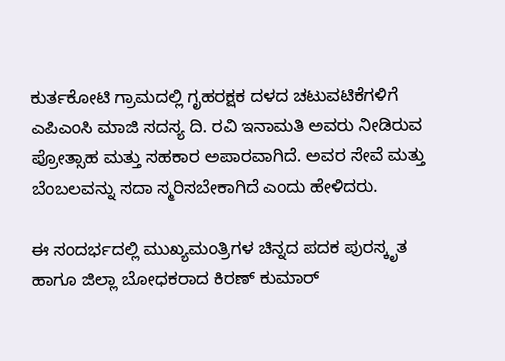ಕುರ್ತಕೋಟಿ ಗ್ರಾಮದಲ್ಲಿ ಗೃಹರಕ್ಷಕ ದಳದ ಚಟುವಟಿಕೆಗಳಿಗೆ ಎಪಿಎಂಸಿ ಮಾಜಿ ಸದಸ್ಯ ದಿ. ರವಿ ಇನಾಮತಿ ಅವರು ನೀಡಿರುವ ಪ್ರೋತ್ಸಾಹ ಮತ್ತು ಸಹಕಾರ ಅಪಾರವಾಗಿದೆ. ಅವರ ಸೇವೆ ಮತ್ತು ಬೆಂಬಲವನ್ನು ಸದಾ ಸ್ಮರಿಸಬೇಕಾಗಿದೆ ಎಂದು ಹೇಳಿದರು.

ಈ ಸಂದರ್ಭದಲ್ಲಿ ಮುಖ್ಯಮಂತ್ರಿಗಳ ಚಿನ್ನದ ಪದಕ ಪುರಸ್ಕೃತ ಹಾಗೂ ಜಿಲ್ಲಾ ಬೋಧಕರಾದ ಕಿರಣ್ ಕುಮಾರ್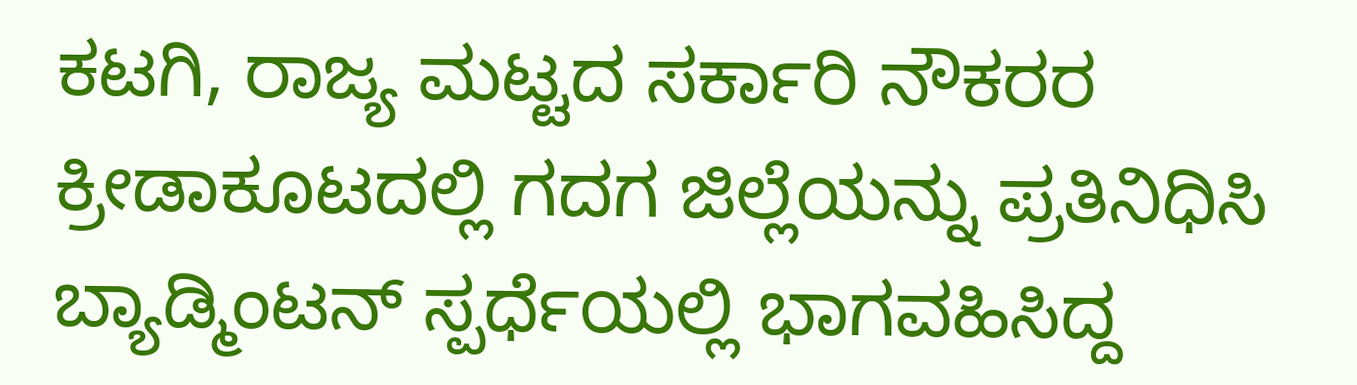ಕಟಗಿ, ರಾಜ್ಯ ಮಟ್ಟದ ಸರ್ಕಾರಿ ನೌಕರರ ಕ್ರೀಡಾಕೂಟದಲ್ಲಿ ಗದಗ ಜಿಲ್ಲೆಯನ್ನು ಪ್ರತಿನಿಧಿಸಿ ಬ್ಯಾಡ್ಮಿಂಟನ್ ಸ್ಪರ್ಧೆಯಲ್ಲಿ ಭಾಗವಹಿಸಿದ್ದ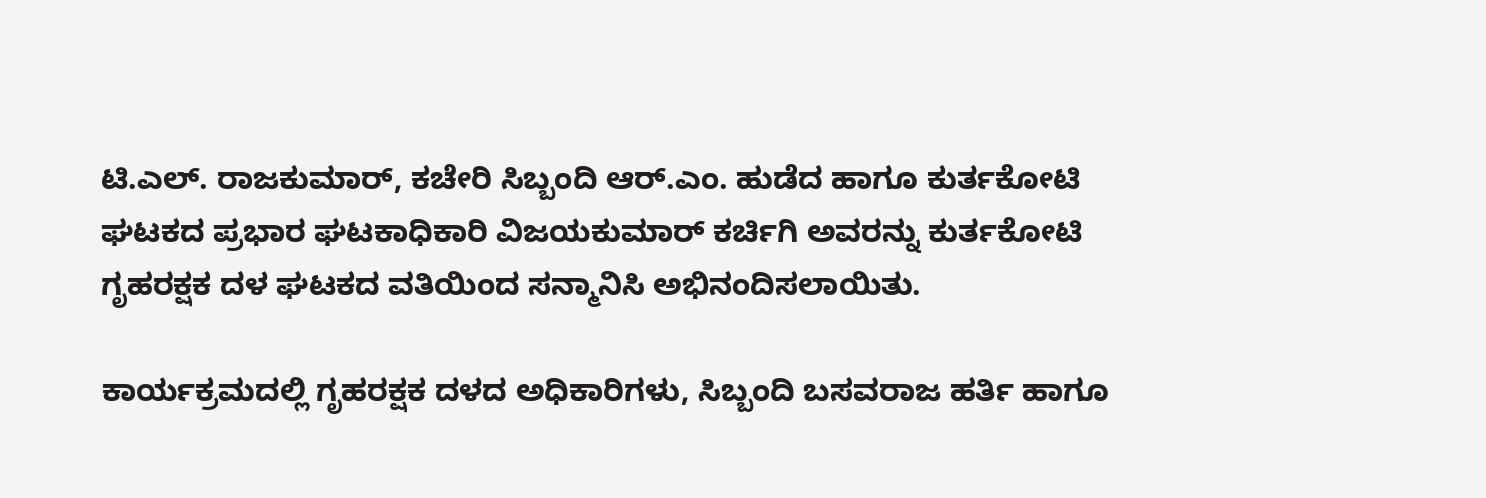ಟಿ.ಎಲ್. ರಾಜಕುಮಾರ್, ಕಚೇರಿ ಸಿಬ್ಬಂದಿ ಆರ್.ಎಂ. ಹುಡೆದ ಹಾಗೂ ಕುರ್ತಕೋಟಿ ಘಟಕದ ಪ್ರಭಾರ ಘಟಕಾಧಿಕಾರಿ ವಿಜಯಕುಮಾರ್ ಕರ್ಚಿಗಿ ಅವರನ್ನು ಕುರ್ತಕೋಟಿ ಗೃಹರಕ್ಷಕ ದಳ ಘಟಕದ ವತಿಯಿಂದ ಸನ್ಮಾನಿಸಿ ಅಭಿನಂದಿಸಲಾಯಿತು.

ಕಾರ್ಯಕ್ರಮದಲ್ಲಿ ಗೃಹರಕ್ಷಕ ದಳದ ಅಧಿಕಾರಿಗಳು, ಸಿಬ್ಬಂದಿ ಬಸವರಾಜ ಹರ್ತಿ ಹಾಗೂ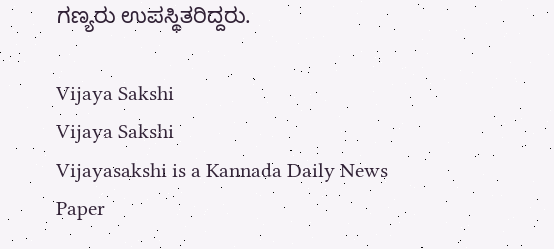ಗಣ್ಯರು ಉಪಸ್ಥಿತರಿದ್ದರು.

Vijaya Sakshi
Vijaya Sakshi
Vijayasakshi is a Kannada Daily News Paper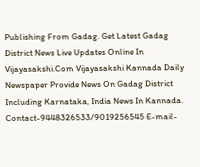Publishing From Gadag. Get Latest Gadag District News Live Updates Online In Vijayasakshi.Com Vijayasakshi Kannada Daily Newspaper Provide News On Gadag District Including Karnataka, India News In Kannada. Contact-9448326533/9019256545 E-mail-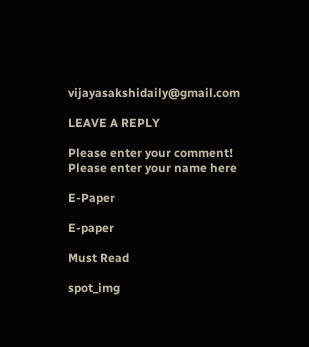vijayasakshidaily@gmail.com

LEAVE A REPLY

Please enter your comment!
Please enter your name here

E-Paper

E-paper

Must Read

spot_img